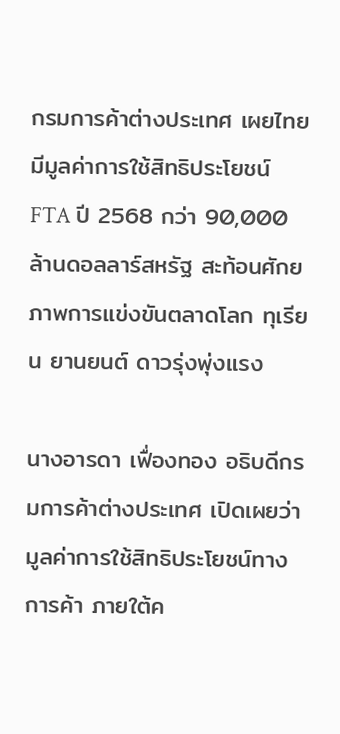กรมการค้าต่างประเทศ เผยไทยมีมูลค่าการใช้สิทธิประโยชน์ FTA ปี 2568 กว่า 90,000 ล้านดอลลาร์สหรัฐ สะท้อนศักยภาพการแข่งขันตลาดโลก ทุเรียน ยานยนต์ ดาวรุ่งพุ่งแรง

นางอารดา เฟื่องทอง อธิบดีกรมการค้าต่างประเทศ เปิดเผยว่า มูลค่าการใช้สิทธิประโยชน์ทางการค้า ภายใต้ค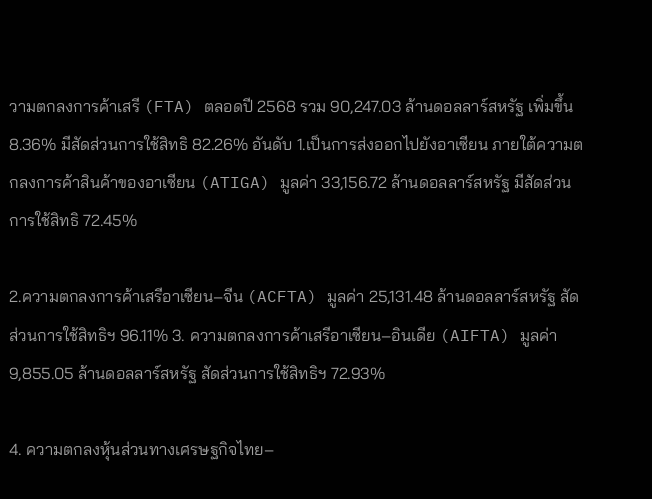วามตกลงการค้าเสรี (FTA) ตลอดปี 2568 รวม 90,247.03 ล้านดอลลาร์สหรัฐ เพิ่มขึ้น 8.36% มีสัดส่วนการใช้สิทธิ 82.26% อันดับ 1.เป็นการส่งออกไปยังอาเซียน ภายใต้ความตกลงการค้าสินค้าของอาเซียน (ATIGA) มูลค่า 33,156.72 ล้านดอลลาร์สหรัฐ มีสัดส่วนการใช้สิทธิ 72.45%

2.ความตกลงการค้าเสรีอาเซียน–จีน (ACFTA) มูลค่า 25,131.48 ล้านดอลลาร์สหรัฐ สัดส่วนการใช้สิทธิฯ 96.11% 3. ความตกลงการค้าเสรีอาเซียน–อินเดีย (AIFTA) มูลค่า 9,855.05 ล้านดอลลาร์สหรัฐ สัดส่วนการใช้สิทธิฯ 72.93%

4. ความตกลงหุ้นส่วนทางเศรษฐกิจไทย–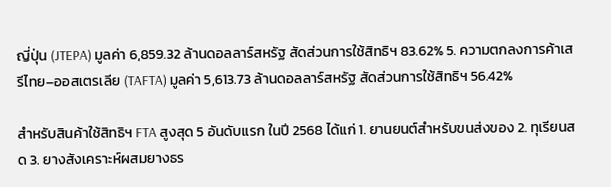ญี่ปุ่น (JTEPA) มูลค่า 6,859.32 ล้านดอลลาร์สหรัฐ สัดส่วนการใช้สิทธิฯ 83.62% 5. ความตกลงการค้าเสรีไทย–ออสเตรเลีย (TAFTA) มูลค่า 5,613.73 ล้านดอลลาร์สหรัฐ สัดส่วนการใช้สิทธิฯ 56.42%

สำหรับสินค้าใช้สิทธิฯ FTA สูงสุด 5 อันดับแรก ในปี 2568 ได้แก่ 1. ยานยนต์สำหรับขนส่งของ 2. ทุเรียนสด 3. ยางสังเคราะห์ผสมยางธร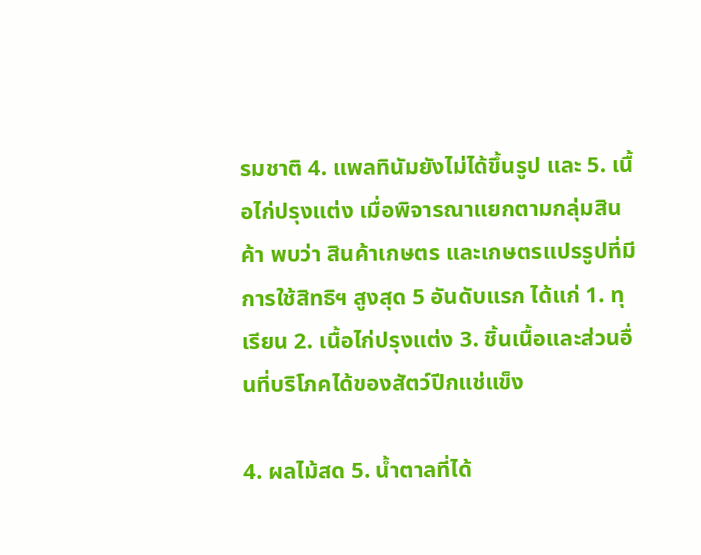รมชาติ 4. แพลทินัมยังไม่ได้ขึ้นรูป และ 5. เนื้อไก่ปรุงแต่ง เมื่อพิจารณาแยกตามกลุ่มสินค้า พบว่า สินค้าเกษตร และเกษตรแปรรูปที่มีการใช้สิทธิฯ สูงสุด 5 อันดับแรก ได้แก่ 1. ทุเรียน 2. เนื้อไก่ปรุงแต่ง 3. ชิ้นเนื้อและส่วนอื่นที่บริโภคได้ของสัตว์ปีกแช่แข็ง

4. ผลไม้สด 5. น้ำตาลที่ได้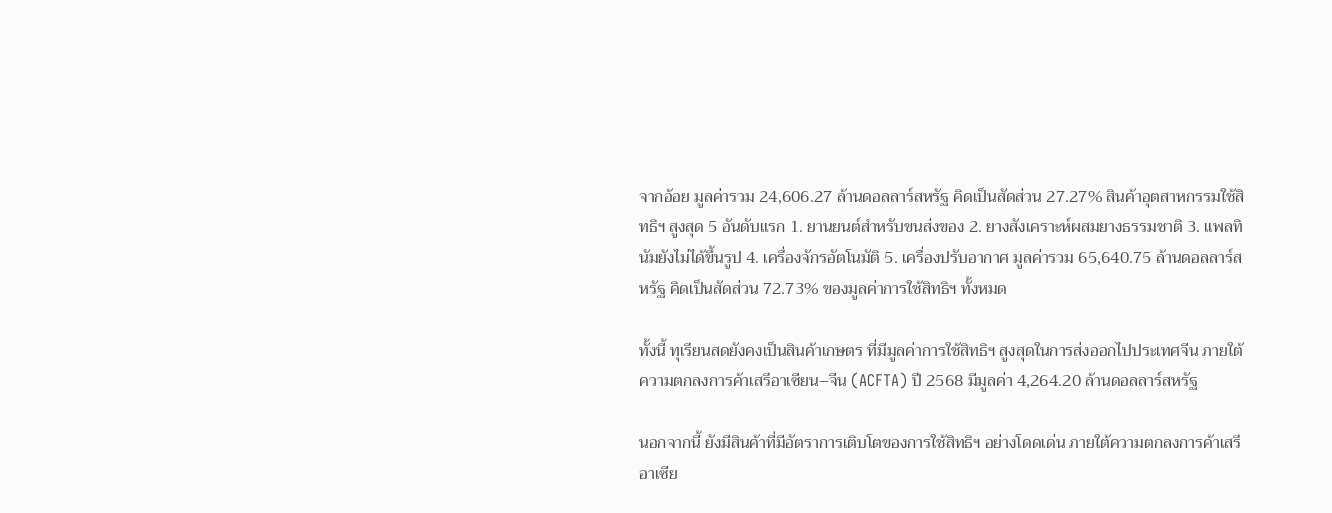จากอ้อย มูลค่ารวม 24,606.27 ล้านดอลลาร์สหรัฐ คิดเป็นสัดส่วน 27.27% สินค้าอุตสาหกรรมใช้สิทธิฯ สูงสุด 5 อันดับแรก 1. ยานยนต์สำหรับขนส่งของ 2. ยางสังเคราะห์ผสมยางธรรมชาติ 3. แพลทินัมยังไม่ได้ขึ้นรูป 4. เครื่องจักรอัตโนมัติ 5. เครื่องปรับอากาศ มูลค่ารวม 65,640.75 ล้านดอลลาร์สหรัฐ คิดเป็นสัดส่วน 72.73% ของมูลค่าการใช้สิทธิฯ ทั้งหมด

ทั้งนี้ ทุเรียนสดยังคงเป็นสินค้าเกษตร ที่มีมูลค่าการใช้สิทธิฯ สูงสุดในการส่งออกไปประเทศจีน ภายใต้ความตกลงการค้าเสรีอาเซียน–จีน (ACFTA) ปี 2568 มีมูลค่า 4,264.20 ล้านดอลลาร์สหรัฐ

นอกจากนี้ ยังมีสินค้าที่มีอัตราการเติบโตของการใช้สิทธิฯ อย่างโดดเด่น ภายใต้ความตกลงการค้าเสรีอาเซีย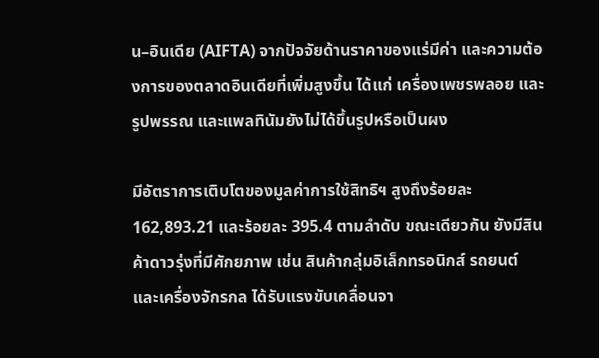น–อินเดีย (AIFTA) จากปัจจัยด้านราคาของแร่มีค่า และความต้องการของตลาดอินเดียที่เพิ่มสูงขึ้น ได้แก่ เครื่องเพชรพลอย และรูปพรรณ และแพลทินัมยังไม่ได้ขึ้นรูปหรือเป็นผง

มีอัตราการเติบโตของมูลค่าการใช้สิทธิฯ สูงถึงร้อยละ 162,893.21 และร้อยละ 395.4 ตามลำดับ ขณะเดียวกัน ยังมีสินค้าดาวรุ่งที่มีศักยภาพ เช่น สินค้ากลุ่มอิเล็กทรอนิกส์ รถยนต์ และเครื่องจักรกล ได้รับแรงขับเคลื่อนจา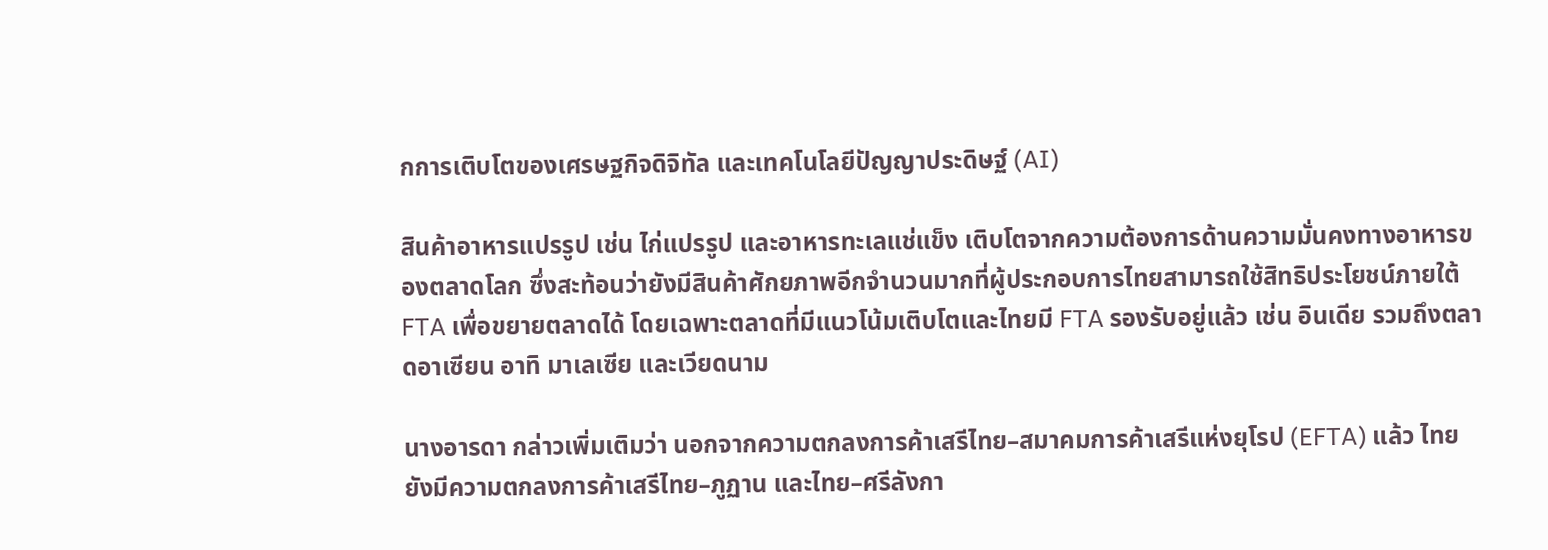กการเติบโตของเศรษฐกิจดิจิทัล และเทคโนโลยีปัญญาประดิษฐ์ (AI)

สินค้าอาหารแปรรูป เช่น ไก่แปรรูป และอาหารทะเลแช่แข็ง เติบโตจากความต้องการด้านความมั่นคงทางอาหารของตลาดโลก ซึ่งสะท้อนว่ายังมีสินค้าศักยภาพอีกจำนวนมากที่ผู้ประกอบการไทยสามารถใช้สิทธิประโยชน์ภายใต้ FTA เพื่อขยายตลาดได้ โดยเฉพาะตลาดที่มีแนวโน้มเติบโตและไทยมี FTA รองรับอยู่แล้ว เช่น อินเดีย รวมถึงตลาดอาเซียน อาทิ มาเลเซีย และเวียดนาม

นางอารดา กล่าวเพิ่มเติมว่า นอกจากความตกลงการค้าเสรีไทย–สมาคมการค้าเสรีแห่งยุโรป (EFTA) แล้ว ไทยยังมีความตกลงการค้าเสรีไทย–ภูฏาน และไทย–ศรีลังกา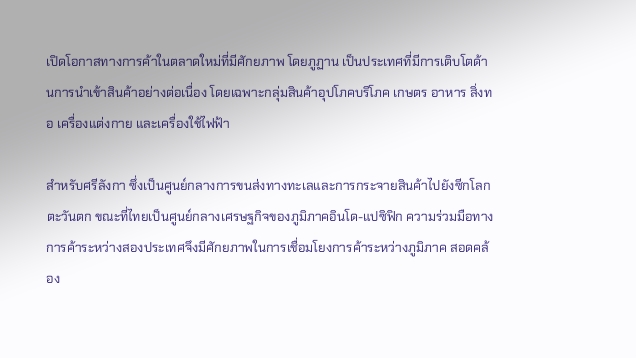เปิดโอกาสทางการค้าในตลาดใหม่ที่มีศักยภาพ โดยภูฏาน เป็นประเทศที่มีการเติบโตด้านการนำเข้าสินค้าอย่างต่อเนื่อง โดยเฉพาะกลุ่มสินค้าอุปโภคบริโภค เกษตร อาหาร สิ่งทอ เครื่องแต่งกาย และเครื่องใช้ไฟฟ้า

สำหรับศรีลังกา ซึ่งเป็นศูนย์กลางการขนส่งทางทะเลและการกระจายสินค้าไปยังซีกโลกตะวันตก ขณะที่ไทยเป็นศูนย์กลางเศรษฐกิจของภูมิภาคอินโด-แปซิฟิก ความร่วมมือทางการค้าระหว่างสองประเทศจึงมีศักยภาพในการเชื่อมโยงการค้าระหว่างภูมิภาค สอดคล้อง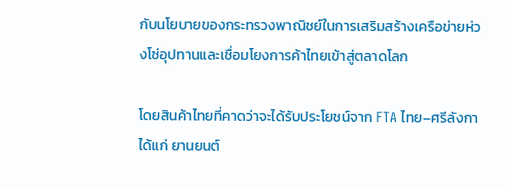กับนโยบายของกระทรวงพาณิชย์ในการเสริมสร้างเครือข่ายห่วงโซ่อุปทานและเชื่อมโยงการค้าไทยเข้าสู่ตลาดโลก

โดยสินค้าไทยที่คาดว่าจะได้รับประโยชน์จาก FTA ไทย–ศรีลังกา ได้แก่ ยานยนต์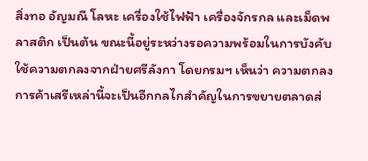สิ่งทอ อัญมณี โลหะ เครื่องใช้ไฟฟ้า เครื่องจักรกล และเม็ดพลาสติก เป็นต้น ขณะนี้อยู่ระหว่างรอความพร้อมในการบังคับใช้ความตกลงจากฝ่ายศรีลังกา โดยกรมฯ เห็นว่า ความตกลงการค้าเสรีเหล่านี้จะเป็นอีกกลไกสำคัญในการขยายตลาดส่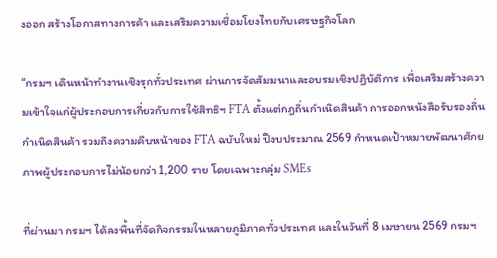งออก สร้างโอกาสทางการค้า และเสริมความเชื่อมโยงไทยกับเศรษฐกิจโลก

“กรมฯ เดินหน้าทำงานเชิงรุกทั่วประเทศ ผ่านการจัดสัมมนาและอบรมเชิงปฏิบัติการ เพื่อเสริมสร้างความเข้าใจแก่ผู้ประกอบการเกี่ยวกับการใช้สิทธิฯ FTA ตั้งแต่กฎถิ่นกำเนิดสินค้า การออกหนังสือรับรองถิ่นกำเนิดสินค้า รวมถึงความคืบหน้าของ FTA ฉบับใหม่ ปีงบประมาณ 2569 กำหนดเป้าหมายพัฒนาศักยภาพผู้ประกอบการไม่น้อยกว่า 1,200 ราย โดยเฉพาะกลุ่ม SMEs

ที่ผ่านมา กรมฯ ได้ลงพื้นที่จัดกิจกรรมในหลายภูมิภาคทั่วประเทศ และในวันที่ 8 เมษายน 2569 กรมฯ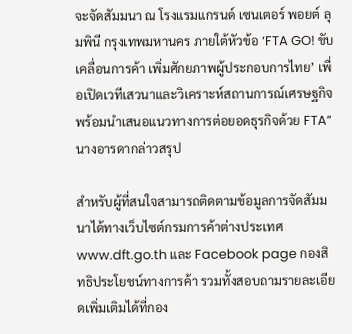จะจัดสัมมนา ณ โรงแรมแกรนด์ เซนเตอร์ พอยต์ ลุมพินี กรุงเทพมหานคร ภายใต้หัวข้อ ‘FTA GO! ขับเคลื่อนการค้า เพิ่มศักยภาพผู้ประกอบการไทย’ เพื่อเปิดเวทีเสวนาและวิเคราะห์สถานการณ์เศรษฐกิจ พร้อมนำเสนอแนวทางการต่อยอดธุรกิจด้วย FTA” นางอารดากล่าวสรุป

สำหรับผู้ที่สนใจสามารถติดตามข้อมูลการจัดสัมมนาได้ทางเว็บไซต์กรมการค้าต่างประเทศ www.dft.go.th และ Facebook page กองสิทธิประโยชน์ทางการค้า รวมทั้งสอบถามรายละเอียดเพิ่มเติมได้ที่กอง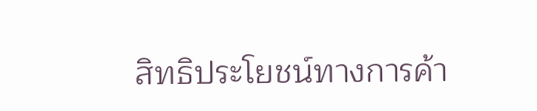สิทธิประโยชน์ทางการค้า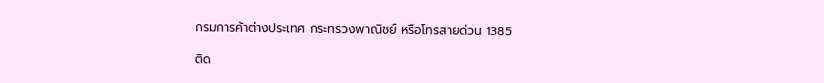กรมการค้าต่างประเทศ กระทรวงพาณิชย์ หรือโทรสายด่วน 1385

ติด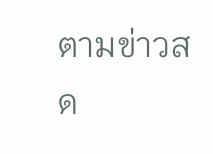ตามข่าวสด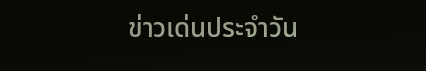ข่าวเด่นประจำวัน